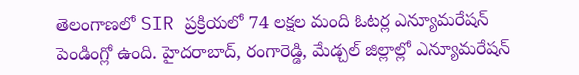తెలంగాణలో SIR ప్రక్రియలో 74 లక్షల మంది ఓటర్ల ఎన్యూమరేషన్ పెండింగ్లో ఉంది. హైదరాబాద్, రంగారెడ్డి, మేడ్చల్ జిల్లాల్లో ఎన్యూమరేషన్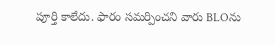పూర్తి కాలేదు. ఫారం సమర్పించని వారు BLOను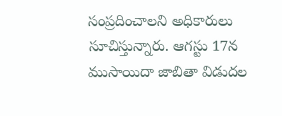సంప్రదించాలని అధికారులు సూచిస్తున్నారు. ఆగస్టు 17న ముసాయిదా జాబితా విడుదల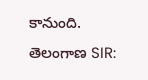కానుంది.
తెలంగాణ SIR: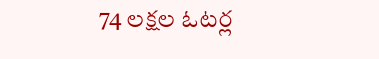74 లక్షల ఓటర్ల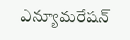ఎన్యూమరేషన్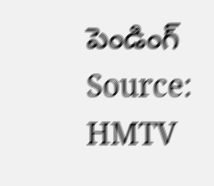పెండింగ్
Source: HMTV